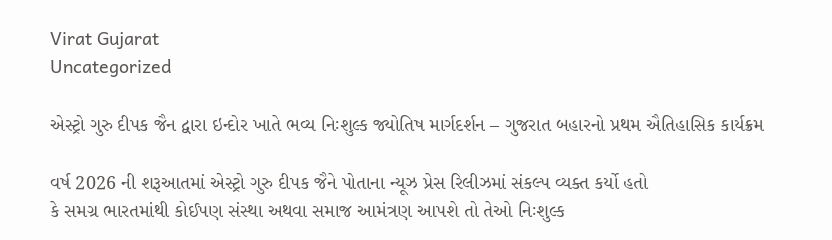Virat Gujarat
Uncategorized

એસ્ટ્રો ગુરુ દીપક જૈન દ્વારા ઇન્દોર ખાતે ભવ્ય નિઃશુલ્ક જ્યોતિષ માર્ગદર્શન – ગુજરાત બહારનો પ્રથમ ઐતિહાસિક કાર્યક્રમ

વર્ષ 2026 ની શરૂઆતમાં એસ્ટ્રો ગુરુ દીપક જૈને પોતાના ન્યૂઝ પ્રેસ રિલીઝમાં સંકલ્પ વ્યક્ત કર્યો હતો
કે સમગ્ર ભારતમાંથી કોઈપણ સંસ્થા અથવા સમાજ આમંત્રણ આપશે તો તેઓ નિઃશુલ્ક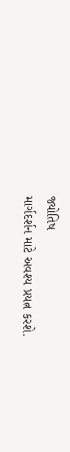જ્યોતિષ
માર્ગદર્શન માટે અવશ્ય પ્રયત્ન કરશે.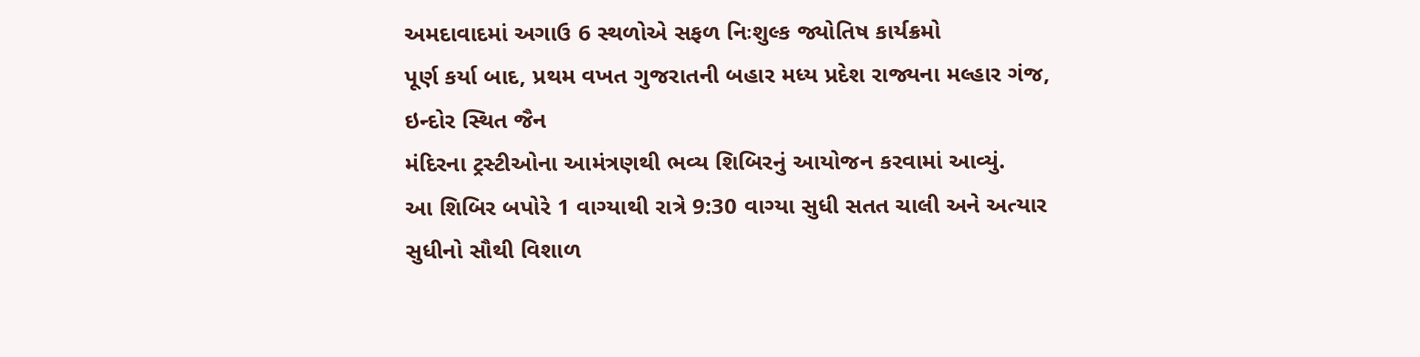અમદાવાદમાં અગાઉ 6 સ્થળોએ સફળ નિઃશુલ્ક જ્યોતિષ કાર્યક્રમો
પૂર્ણ કર્યા બાદ, પ્રથમ વખત ગુજરાતની બહાર મધ્ય પ્રદેશ રાજ્યના મલ્હાર ગંજ, ઇન્દોર સ્થિત જૈન
મંદિરના ટ્રસ્ટીઓના આમંત્રણથી ભવ્ય શિબિરનું આયોજન કરવામાં આવ્યું.
આ શિબિર બપોરે 1 વાગ્યાથી રાત્રે 9:30 વાગ્યા સુધી સતત ચાલી અને અત્યાર સુધીનો સૌથી વિશાળ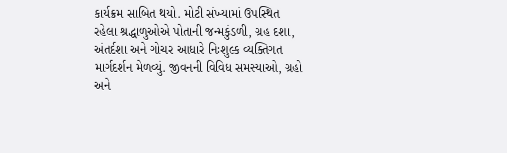કાર્યક્રમ સાબિત થયો. મોટી સંખ્યામાં ઉપસ્થિત રહેલા શ્રદ્ધાળુઓએ પોતાની જન્મકુંડળી, ગ્રહ દશા,
અંતર્દશા અને ગોચર આધારે નિઃશુલ્ક વ્યક્તિગત માર્ગદર્શન મેળવ્યું. જીવનની વિવિધ સમસ્યાઓ, ગ્રહો
અને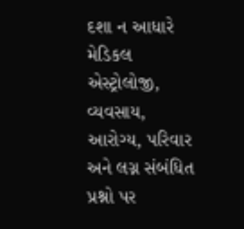દશા ન આધારે મેડિકલ એસ્ટ્રોલોજી, વ્યવસાય, આરોગ્ય, પરિવાર અને લગ્ન સંબંધિત પ્રશ્નો પર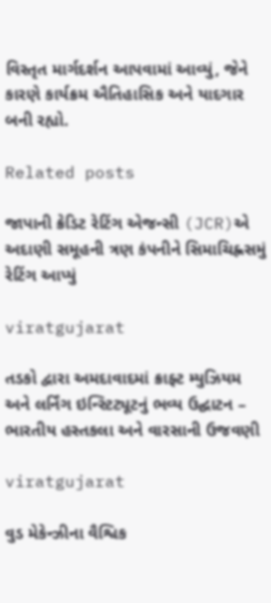વિસ્તૃત માર્ગદર્શન આપવામાં આવ્યું, જેને કારણે કાર્યક્રમ ઐતિહાસિક અને યાદગાર બની રહ્યો.

Related posts

જાપાની ક્રેડિટ રેટિંગ એજન્સી (JCR)એ અદાણી સમૂહની ત્રણ કંપનીને સિમાચિહ્નસમું રેટિંગ આપ્યું

viratgujarat

તડકો દ્વારા અમદાવાદમાં ક્રાફ્ટ મ્યુઝિયમ અને લર્નિંગ ઇન્સ્ટિટ્યૂટનું ભવ્ય ઉદ્ઘાટન – ભારતીય હસ્તકલા અને વારસાની ઉજવણી

viratgujarat

વુડ મેકેન્ઝીના વૈશ્વિક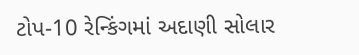ટોપ-10 રેન્કિંગમાં અદાણી સોલાર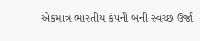એકમાત્ર ભારતીય કંપની બની સ્વચ્છ ઉર્જા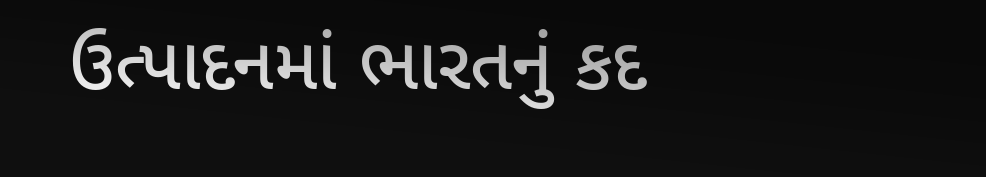ઉત્પાદનમાં ભારતનું કદ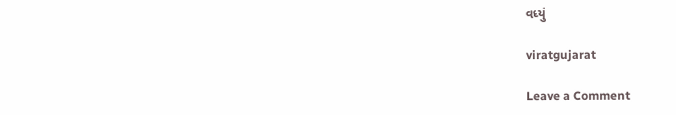વધ્યું

viratgujarat

Leave a Comment